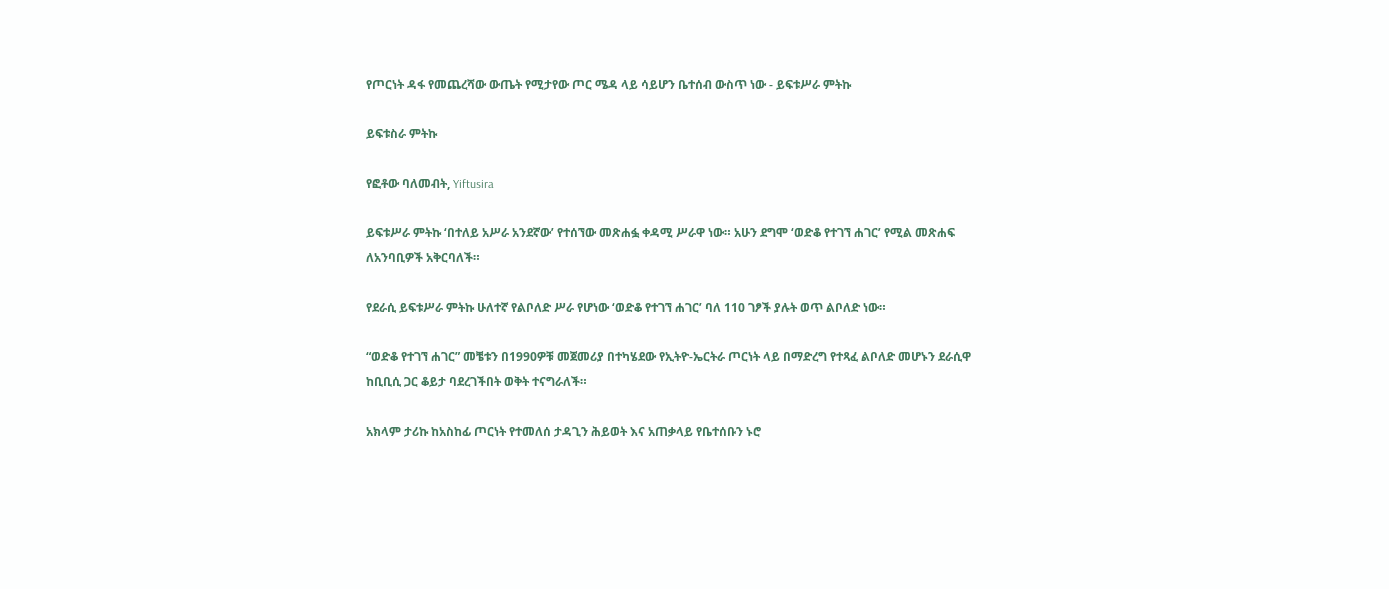የጦርነት ዳፋ የመጨረሻው ውጤት የሚታየው ጦር ሜዳ ላይ ሳይሆን ቤተሰብ ውስጥ ነው - ይፍቱሥራ ምትኩ

ይፍቱስራ ምትኩ

የፎቶው ባለመብት, Yiftusira

ይፍቱሥራ ምትኩ ‘በተለይ አሥራ አንደኛው’ የተሰኘው መጽሐፏ ቀዳሚ ሥራዋ ነው። አሁን ደግሞ ‘ወድቆ የተገኘ ሐገር’ የሚል መጽሐፍ ለአንባቢዎች አቅርባለች።

የደራሲ ይፍቱሥራ ምትኩ ሁለተኛ የልቦለድ ሥራ የሆነው ‘ወድቆ የተገኘ ሐገር’ ባለ 110 ገፆች ያሉት ወጥ ልቦለድ ነው።

“ወድቆ የተገኘ ሐገር” መቼቱን በ1990ዎቹ መጀመሪያ በተካሄደው የኢትዮ-ኤርትራ ጦርነት ላይ በማድረግ የተጻፈ ልቦለድ መሆኑን ደራሲዋ ከቢቢሲ ጋር ቆይታ ባደረገችበት ወቅት ተናግራለች።

አክላም ታሪኩ ከአስከፊ ጦርነት የተመለሰ ታዳጊን ሕይወት እና አጠቃላይ የቤተሰቡን ኑሮ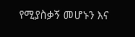የሚያስቃኝ መሆኑን እና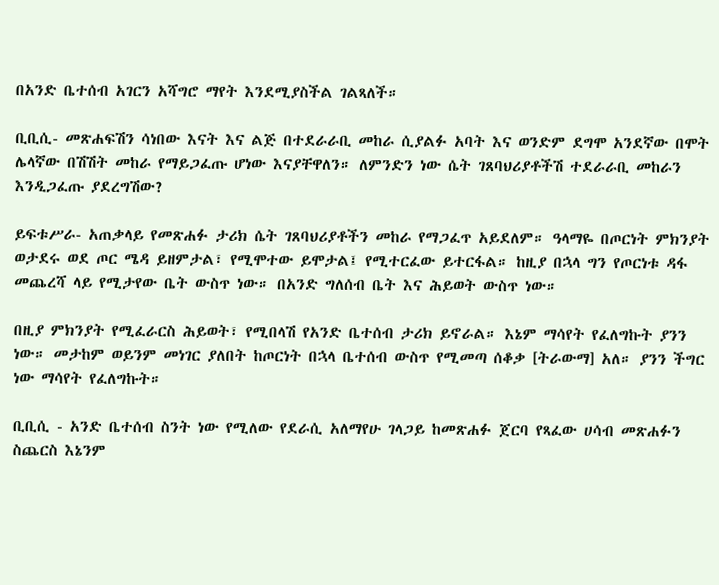በአንድ ቤተሰብ አገርን አሻግሮ ማየት እንደሚያስችል ገልጻለች።

ቢቢሲ- መጽሐፍሽን ሳነበው እናት እና ልጅ በተደራራቢ መከራ ሲያልፉ አባት እና ወንድም ደግሞ አንደኛው በሞት ሌላኛው በሽሽት መከራ የማይጋፈጡ ሆነው እናያቸዋለን። ለምንድን ነው ሴት ገጸባህሪያቶችሽ ተደራራቢ መከራን እንዲጋፈጡ ያደረግሽው?

ይፍቱሥራ- አጠቃላይ የመጽሐፉ ታሪክ ሴት ገጸባህሪያቶችን መከራ የማጋፈጥ አይደለም። ዓላማዬ በጦርነት ምክንያት ወታደሩ ወደ ጦር ሜዳ ይዘምታል፣ የሚሞተው ይሞታል፤ የሚተርፈው ይተርፋል። ከዚያ በኋላ ግን የጦርነቱ ዳፋ መጨረሻ ላይ የሚታየው ቤት ውስጥ ነው። በአንድ ግለሰብ ቤት እና ሕይወት ውስጥ ነው።

በዚያ ምክንያት የሚፈራርስ ሕይወት፣ የሚበላሽ የአንድ ቤተሰብ ታሪክ ይኖራል። እኔም ማሳየት የፈለግኩት ያንን ነው። መታከም ወይንም መነገር ያለበት ከጦርነት በኋላ ቤተሰብ ውስጥ የሚመጣ ሰቆቃ [ትራውማ] አለ። ያንን ችግር ነው ማሳየት የፈለግኩት።

ቢቢሲ - አንድ ቤተሰብ ስንት ነው የሚለው የደራሲ አለማየሁ ገላጋይ ከመጽሐፉ ጀርባ የጻፈው ሀሳብ መጽሐፉን ስጨርስ እኔንም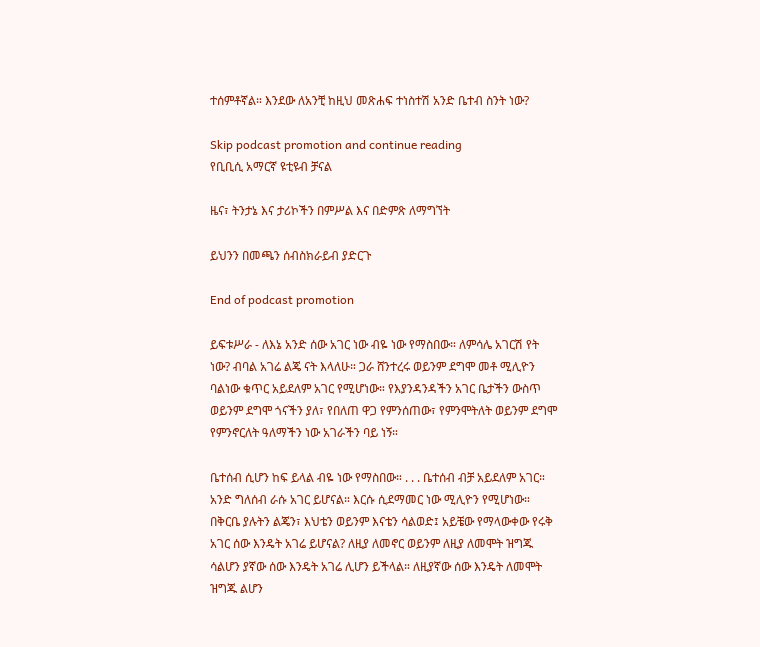ተሰምቶኛል። እንደው ለአንቺ ከዚህ መጽሐፍ ተነስተሽ አንድ ቤተብ ስንት ነው?

Skip podcast promotion and continue reading
የቢቢሲ አማርኛ ዩቲዩብ ቻናል

ዜና፣ ትንታኔ እና ታሪኮችን በምሥል እና በድምጽ ለማግኘት

ይህንን በመጫን ሰብስክራይብ ያድርጉ

End of podcast promotion

ይፍቱሥራ - ለእኔ አንድ ሰው አገር ነው ብዬ ነው የማስበው። ለምሳሌ አገርሽ የት ነው? ብባል አገሬ ልጄ ናት እላለሁ። ጋራ ሸንተረሩ ወይንም ደግሞ መቶ ሚሊዮን ባልነው ቁጥር አይደለም አገር የሚሆነው። የእያንዳንዳችን አገር ቤታችን ውስጥ ወይንም ደግሞ ጎናችን ያለ፣ የበለጠ ዋጋ የምንሰጠው፣ የምንሞትለት ወይንም ደግሞ የምንኖርለት ዓለማችን ነው አገራችን ባይ ነኝ።

ቤተሰብ ሲሆን ከፍ ይላል ብዬ ነው የማስበው። . . . ቤተሰብ ብቻ አይደለም አገር። አንድ ግለሰብ ራሱ አገር ይሆናል። እርሱ ሲደማመር ነው ሚሊዮን የሚሆነው። በቅርቤ ያሉትን ልጄን፣ እህቴን ወይንም እናቴን ሳልወድ፤ አይቼው የማላውቀው የሩቅ አገር ሰው እንዴት አገሬ ይሆናል? ለዚያ ለመኖር ወይንም ለዚያ ለመሞት ዝግጁ ሳልሆን ያኛው ሰው እንዴት አገሬ ሊሆን ይችላል። ለዚያኛው ሰው እንዴት ለመሞት ዝግጁ ልሆን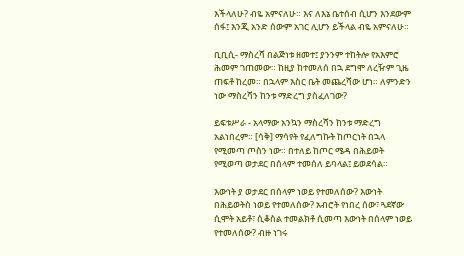እችላለሁ? ብዬ አምናለሁ። እና ለእኔ ቤተሰብ ሲሆን እንደውም ሰፋ፤ እንጂ አንድ ሰውም አገር ሊሆን ይችላል ብዬ አምናለሁ።

ቢቢሲ- ማስረሻ በልጅነቱ ዘመተ፤ ያንንም ተከትሎ የአእምሮ ሕመም ገጠመው። ከዚያ ከተመለሰ በኋ ደግሞ ለረዥም ጊዜ ጠፍቶ ከረመ። በኋላም እስር ቤት መጨረሻው ሆነ። ለምንድን ነው ማስረሻን ከንቱ ማድረግ ያስፈለገው?

ይፍቱሥራ - አላማው አንኳን ማስረሻን ከንቱ ማድረግ አልነበረም። [ሳቅ] ማሳየት የፈለግኩት ከጦርነት በኋላ የሚመጣ ጦስን ነው። በተለይ ከጦር ሜዳ በሕይወት የሚወጣ ወታደር በሰላም ተመሰለ ይባላል፤ ይወደሳል።

እውነት ያ ወታደር በሰላም ነወይ የተመለሰው? እውነት በሕይወትስ ነወይ የተመለሰው? አብሮት የነበረ ሰው፣ ጓደኛው ሲሞት አይቶ፣ ሲቆስል ተመልክቶ ሲመጣ እውነት በሰላም ነወይ የተመለሰው? ብዙ ነገሩ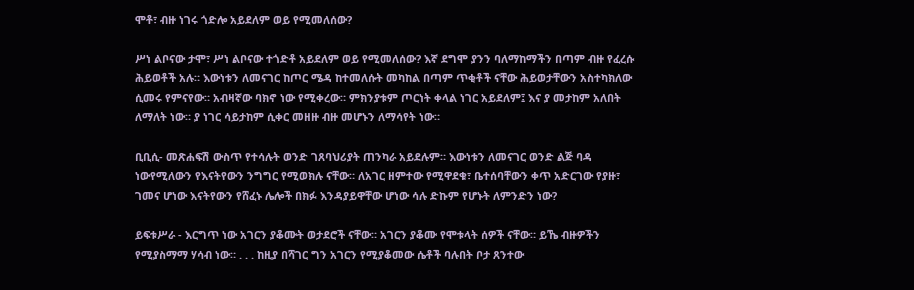ሞቶ፣ ብዙ ነገሩ ጎድሎ አይደለም ወይ የሚመለሰው?

ሥነ ልቦናው ታሞ፣ ሥነ ልቦናው ተጎድቶ አይደለም ወይ የሚመለሰው? እኛ ደግሞ ያንን ባለማከማችን በጣም ብዙ የፈረሱ ሕይወቶች አሉ። እውነቱን ለመናገር ከጦር ሜዳ ከተመለሱት መካከል በጣም ጥቂቶች ናቸው ሕይወታቸውን አስተካክለው ሲመሩ የምናየው። አብዛኛው ባክኖ ነው የሚቀረው። ምክንያቱም ጦርነት ቀላል ነገር አይደለም፤ እና ያ መታከም አለበት ለማለት ነው። ያ ነገር ሳይታከም ሲቀር መዘዙ ብዙ መሆኑን ለማሳየት ነው።

ቢቢሲ- መጽሐፍሽ ውስጥ የተሳሉት ወንድ ገጸባህሪያት ጠንካራ አይደሉም። እውነቱን ለመናገር ወንድ ልጅ ባዳ ነውየሚለውን የእናትየውን ንግግር የሚወክሉ ናቸው። ለአገር ዘምተው የሚዋደቁ፣ ቤተሰባቸውን ቀጥ አድርገው የያዙ፣ ገመና ሆነው እናትየውን የሸፈኑ ሌሎች በክፉ እንዳያይዋቸው ሆነው ሳሉ ድኩም የሆኑት ለምንድን ነው?

ይፍቱሥራ - እርግጥ ነው አገርን ያቆሙት ወታደሮች ናቸው። አገርን ያቆሙ የሞቱላት ሰዎች ናቸው። ይኼ ብዙዎችን የሚያስማማ ሃሳብ ነው። . . . ከዚያ በሻገር ግን አገርን የሚያቆመው ሴቶች ባሉበት ቦታ ጸንተው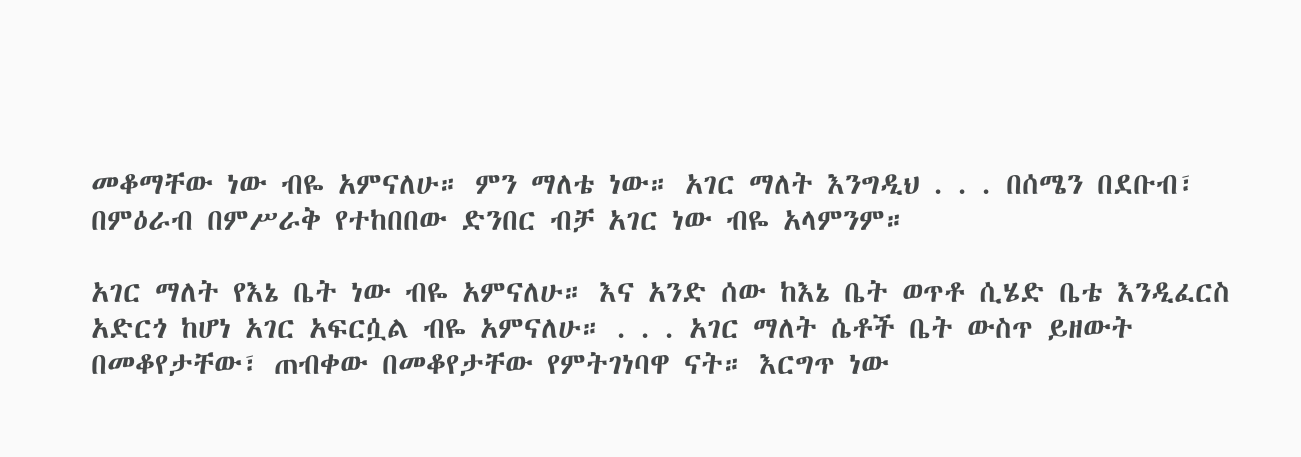መቆማቸው ነው ብዬ አምናለሁ። ምን ማለቴ ነው። አገር ማለት እንግዲህ . . . በሰሜን በደቡብ፣ በምዕራብ በምሥራቅ የተከበበው ድንበር ብቻ አገር ነው ብዬ አላምንም።

አገር ማለት የእኔ ቤት ነው ብዬ አምናለሁ። እና አንድ ሰው ከእኔ ቤት ወጥቶ ሲሄድ ቤቴ እንዲፈርስ አድርጎ ከሆነ አገር አፍርሷል ብዬ አምናለሁ። . . . አገር ማለት ሴቶች ቤት ውስጥ ይዘውት በመቆየታቸው፣ ጠብቀው በመቆየታቸው የምትገነባዋ ናት። እርግጥ ነው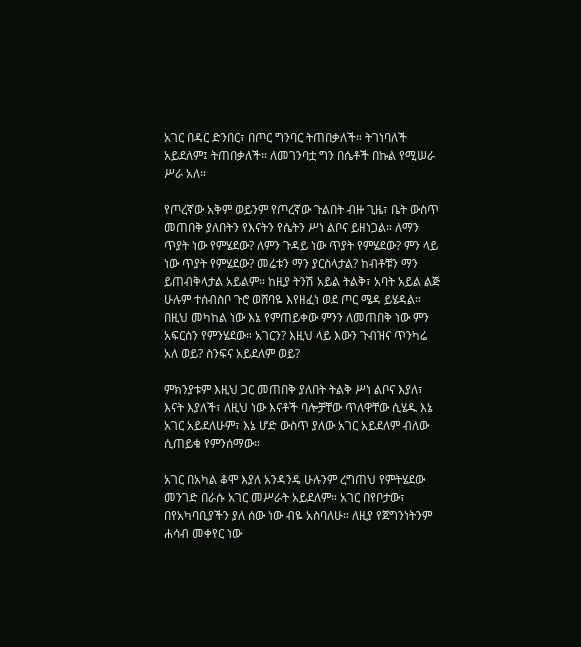አገር በዳር ድንበር፣ በጦር ግንባር ትጠበቃለች። ትገነባለች አይደለም፤ ትጠበቃለች። ለመገንባቷ ግን በሴቶች በኩል የሚሠራ ሥራ አለ።

የጦረኛው አቅም ወይንም የጦረኛው ጉልበት ብዙ ጊዜ፣ ቤት ውስጥ መጠበቅ ያለበትን የእናትን የሴትን ሥነ ልቦና ይዘነጋል። ለማን ጥያት ነው የምሄደው? ለምን ጉዳይ ነው ጥያት የምሄደው? ምን ላይ ነው ጥያት የምሄደው? መሬቱን ማን ያርስላታል? ከብቶቹን ማን ይጠብቅላታል አይልም። ከዚያ ትንሽ አይል ትልቅ፣ አባት አይል ልጅ ሁሉም ተሰብስቦ ጉሮ ወሸባዬ እየዘፈነ ወደ ጦር ሜዳ ይሄዳል። በዚህ መካከል ነው እኔ የምጠይቀው ምንን ለመጠበቅ ነው ምን አፍርሰን የምንሄደው። አገርን? እዚህ ላይ እውን ጉብዝና ጥንካሬ አለ ወይ? ስንፍና አይደለም ወይ?

ምክንያቱም እዚህ ጋር መጠበቅ ያለበት ትልቅ ሥነ ልቦና እያለ፣ እናት እያለች፣ ለዚህ ነው እናቶች ባሎቻቸው ጥለዋቸው ሲሄዱ እኔ አገር አይደለሁም፣ እኔ ሆድ ውስጥ ያለው አገር አይደለም ብለው ሲጠይቁ የምንሰማው።

አገር በአካል ቆሞ እያለ አንዳንዴ ሁሉንም ረግጠህ የምትሄደው መንገድ በራሱ አገር መሥራት አይደለም። አገር በየቦታው፣ በየአካባቢያችን ያለ ሰው ነው ብዬ አስባለሁ። ለዚያ የጀግንነትንም ሐሳብ መቀየር ነው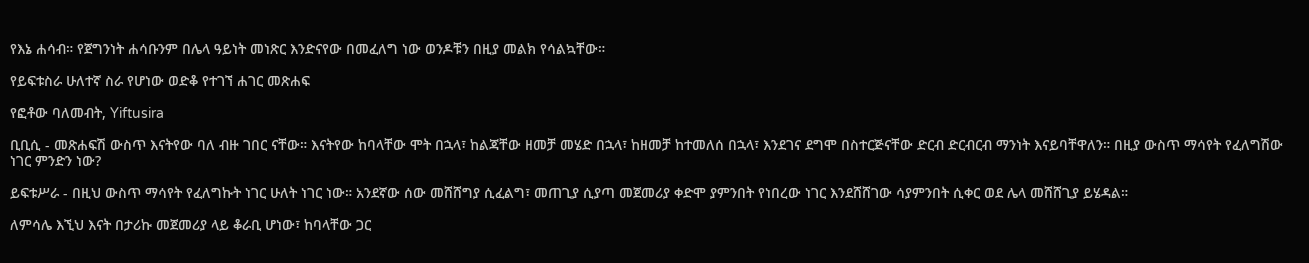የእኔ ሐሳብ። የጀግንነት ሐሳቡንም በሌላ ዓይነት መነጽር እንድናየው በመፈለግ ነው ወንዶቹን በዚያ መልክ የሳልኳቸው።

የይፍቱስራ ሁለተኛ ስራ የሆነው ወድቆ የተገኘ ሐገር መጽሐፍ

የፎቶው ባለመብት, Yiftusira

ቢቢሲ - መጽሐፍሽ ውስጥ እናትየው ባለ ብዙ ገበር ናቸው። እናትየው ከባላቸው ሞት በኋላ፣ ከልጃቸው ዘመቻ መሄድ በኋላ፣ ከዘመቻ ከተመለሰ በኋላ፣ እንደገና ደግሞ በስተርጅናቸው ድርብ ድርብርብ ማንነት እናይባቸዋለን። በዚያ ውስጥ ማሳየት የፈለግሽው ነገር ምንድን ነው?

ይፍቱሥራ - በዚህ ውስጥ ማሳየት የፈለግኩት ነገር ሁለት ነገር ነው። አንደኛው ሰው መሸሸግያ ሲፈልግ፣ መጠጊያ ሲያጣ መጀመሪያ ቀድሞ ያምንበት የነበረው ነገር እንደሸሸገው ሳያምንበት ሲቀር ወደ ሌላ መሸሸጊያ ይሄዳል።

ለምሳሌ እኚህ እናት በታሪኩ መጀመሪያ ላይ ቆራቢ ሆነው፣ ከባላቸው ጋር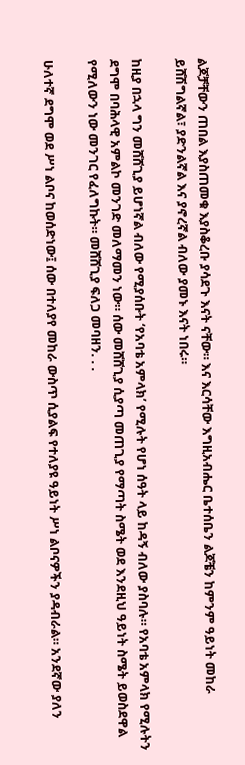ልጆቻቸውን ጠበል እያስጠመቁ እያስቆረቡ ያሳደጉ እናት ናቸው። እና እርሳቸው እግዚአብሔር ቤተሰቤን ልጆቼን ከምንም ዓይነት መከራ ይሸሽግልኛል፣ ያድንልኛል እና ያኖረኛል ብለው ያመኑ እናት ነበሩ።

ከዚያ በኋላ ግን መሸሸጊያ ይሆነኛል ብለው የሚያሰቡት ‘የአባቴ አምላክ’ የሚሉት የሆነ ሰዓት ላይ ከዳኝ ብለው ያስባሉ። የአባቴ አምላክ የሚሉትን ደግሞ በባሕላዊ አምልኮ መንገድ መለማመን ነው። ሰው መሸሸጊያ ሲያጣ መጠጊያ የማጣት ስሜት ወደ እንደዚህ ዓይነት ስሜት ይወስደዋል የሚለውን ነው መንገር የፈለግኩት። መሸሸጊያ ፍለጋ መባዘን. . .

ሁለተኛ ደግሞ ወደ ሥነ ልቦና ከወሰድነው፤ ሰው በተለያየ መከራ ውስጥ ሲያልፍ የተለያዩ ዓይነት ሥነ ልቦናዎችን ያዳብራል። አንደኛው ያለን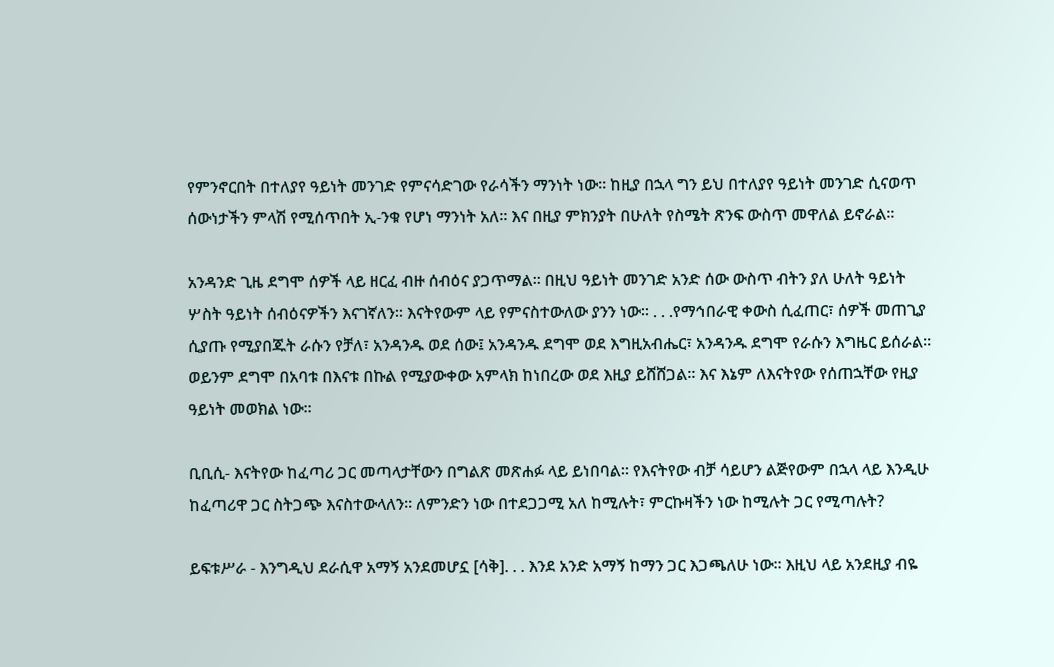የምንኖርበት በተለያየ ዓይነት መንገድ የምናሳድገው የራሳችን ማንነት ነው። ከዚያ በኋላ ግን ይህ በተለያየ ዓይነት መንገድ ሲናወጥ ሰውነታችን ምላሽ የሚሰጥበት ኢ-ንቁ የሆነ ማንነት አለ። እና በዚያ ምክንያት በሁለት የስሜት ጽንፍ ውስጥ መዋለል ይኖራል።

አንዳንድ ጊዜ ደግሞ ሰዎች ላይ ዘርፈ ብዙ ሰብዕና ያጋጥማል። በዚህ ዓይነት መንገድ አንድ ሰው ውስጥ ብትን ያለ ሁለት ዓይነት ሦስት ዓይነት ሰብዕናዎችን እናገኛለን። እናትየውም ላይ የምናስተውለው ያንን ነው። . . .የማኅበራዊ ቀውስ ሲፈጠር፣ ሰዎች መጠጊያ ሲያጡ የሚያበጁት ራሱን የቻለ፣ አንዳንዱ ወደ ሰው፤ አንዳንዱ ደግሞ ወደ እግዚአብሔር፣ አንዳንዱ ደግሞ የራሱን እግዜር ይሰራል። ወይንም ደግሞ በአባቱ በእናቱ በኩል የሚያውቀው አምላክ ከነበረው ወደ እዚያ ይሸሸጋል። እና እኔም ለእናትየው የሰጠኋቸው የዚያ ዓይነት መወክል ነው።

ቢቢሲ- እናትየው ከፈጣሪ ጋር መጣላታቸውን በግልጽ መጽሐፉ ላይ ይነበባል። የእናትየው ብቻ ሳይሆን ልጅየውም በኋላ ላይ እንዲሁ ከፈጣሪዋ ጋር ስትጋጭ እናስተውላለን። ለምንድን ነው በተደጋጋሚ አለ ከሚሉት፣ ምርኩዛችን ነው ከሚሉት ጋር የሚጣሉት?

ይፍቱሥራ - እንግዲህ ደራሲዋ አማኝ አንደመሆኗ [ሳቅ]. . . እንደ አንድ አማኝ ከማን ጋር እጋጫለሁ ነው። እዚህ ላይ አንደዚያ ብዬ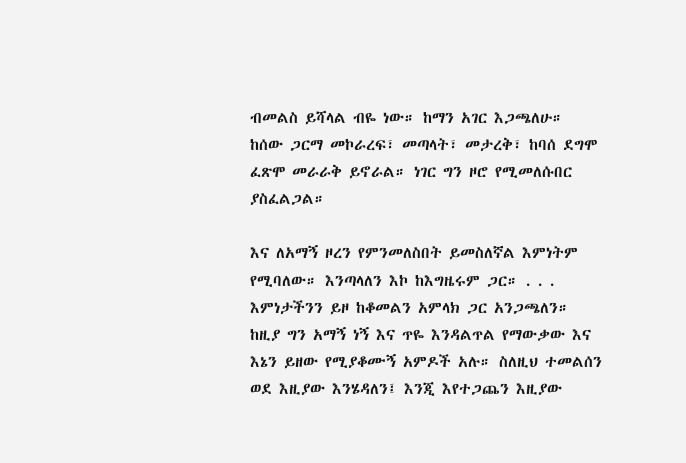ብመልስ ይሻላል ብዬ ነው። ከማን አገር እጋጫለሁ። ከሰው ጋርማ መኮራረፍ፣ መጣላት፣ መታረቅ፣ ከባሰ ደግሞ ፈጽሞ መራራቅ ይኖራል። ነገር ግን ዞሮ የሚመለሱበር ያስፈልጋል።

እና ለአማኝ ዞረን የምንመለስበት ይመስለኛል እምነትም የሚባለው። እንጣላለን እኮ ከእግዜሩም ጋር። . . . እምነታችንን ይዞ ከቆመልን አምላክ ጋር አንጋጫለን። ከዚያ ግን አማኝ ነኝ እና ጥዬ እንዳልጥል የማውቃው እና እኔን ይዘው የሚያቆሙኝ አምዶች አሉ። ስለዚህ ተመልሰን ወደ እዚያው እንሄዳለን፤ እንጂ እየተጋጨን እዚያው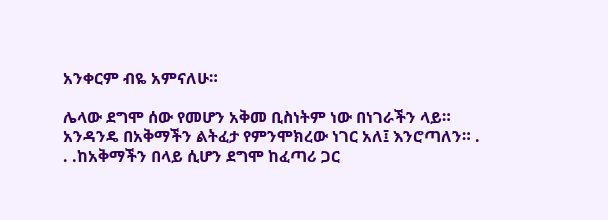አንቀርም ብዬ አምናለሁ።

ሌላው ደግሞ ሰው የመሆን አቅመ ቢስነትም ነው በነገራችን ላይ። አንዳንዴ በአቅማችን ልትፈታ የምንሞክረው ነገር አለ፤ እንሮጣለን። . . .ከአቅማችን በላይ ሲሆን ደግሞ ከፈጣሪ ጋር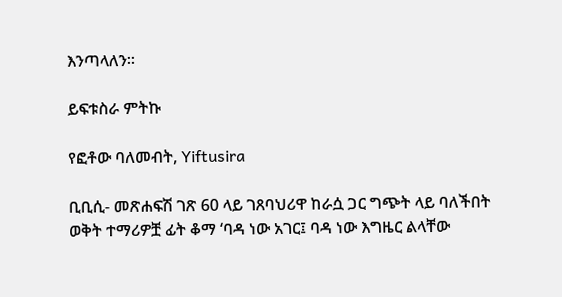እንጣላለን።

ይፍቱስራ ምትኩ

የፎቶው ባለመብት, Yiftusira

ቢቢሲ- መጽሐፍሽ ገጽ 60 ላይ ገጸባህሪዋ ከራሷ ጋር ግጭት ላይ ባለችበት ወቅት ተማሪዎቿ ፊት ቆማ ‘ባዳ ነው አገር፤ ባዳ ነው እግዜር ልላቸው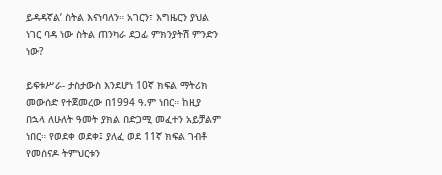ይዳዳኛል’ ስትል እናነባለን። አገርን፣ እግዜርን ያህል ነገር ባዳ ነው ስትል ጠንካራ ደጋፊ ምክንያትሽ ምንድን ነው?

ይፍቱሥራ- ታስታውስ እንደሆነ 10ኛ ክፍል ማትሪክ መውሰድ የተጀመረው በ1994 ዓ.ም ነበር። ከዚያ በኋላ ለሁለት ዓመት ያክል በድጋሚ መፈተን አይቻልም ነበር። የወደቀ ወደቀ፤ ያለፈ ወደ 11ኛ ክፍል ገብቶ የመሰናዶ ትምህርቱን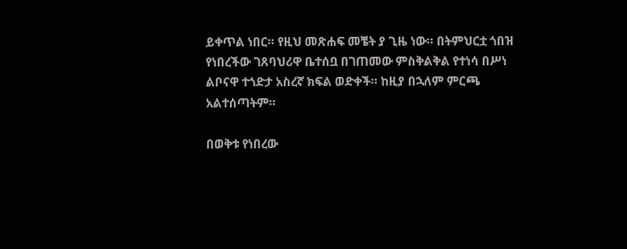ይቀጥል ነበር። የዚህ መጽሐፍ መቼት ያ ጊዜ ነው። በትምህርቷ ጎበዝ የነበረችው ገጸባህሪዋ ቤተሰቧ በገጠመው ምስቅልቅል የተነሳ በሥነ ልቦናዋ ተጎድታ አስረኛ ክፍል ወድቀች። ከዚያ በኋለም ምርጫ አልተሰጣትም።

በወቅቱ የነበረው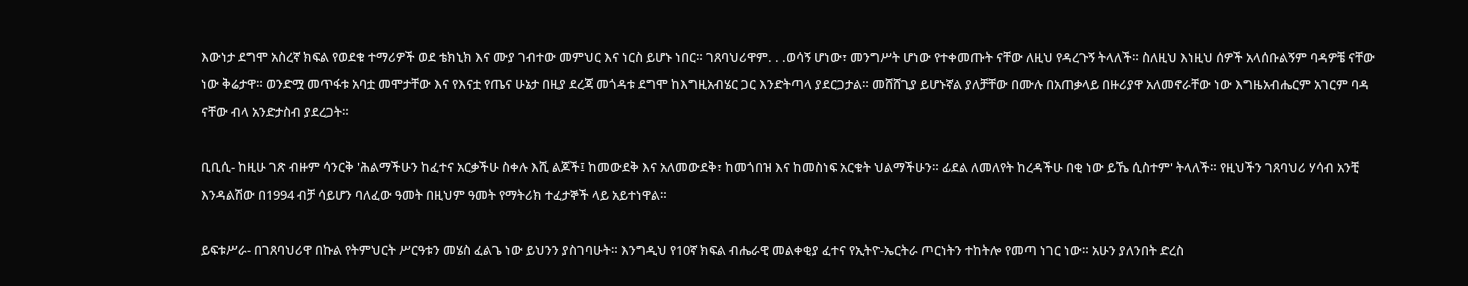እውነታ ደግሞ አስረኛ ክፍል የወደቁ ተማሪዎች ወደ ቴክኒክ እና ሙያ ገብተው መምህር እና ነርስ ይሆኑ ነበር። ገጸባህሪዋም. . .ወሳኝ ሆነው፣ መንግሥት ሆነው የተቀመጡት ናቸው ለዚህ የዳረጉኝ ትላለች። ስለዚህ እነዚህ ሰዎች አላሰቡልኝም ባዳዎቼ ናቸው ነው ቅሬታዋ። ወንድሟ መጥፋቱ አባቷ መሞታቸው እና የእናቷ የጤና ሁኔታ በዚያ ደረጃ መጎዳቱ ደግሞ ከእግዚአብሄር ጋር እንድትጣላ ያደርጋታል። መሸሸጊያ ይሆኑኛል ያለቻቸው በሙሉ በአጠቃላይ በዙሪያዋ አለመኖራቸው ነው እግዜአብሔርም አገርም ባዳ ናቸው ብላ አንድታስብ ያደረጋት።

ቢቢሲ- ከዚሁ ገጽ ብዙም ሳንርቅ 'ሕልማችሁን ከፈተና አርቃችሁ ስቀሉ እሺ ልጆች፤ ከመውደቅ እና አለመውደቅ፣ ከመጎበዝ እና ከመስነፍ አርቁት ህልማችሁን። ፊደል ለመለየት ከረዳችሁ በቂ ነው ይኼ ሲስተም' ትላለች። የዚህችን ገጸባህሪ ሃሳብ አንቺ እንዳልሽው በ1994 ብቻ ሳይሆን ባለፈው ዓመት በዚህም ዓመት የማትሪክ ተፈታኞች ላይ አይተነዋል።

ይፍቱሥራ- በገጸባህሪዋ በኩል የትምህርት ሥርዓቱን መሄስ ፈልጌ ነው ይህንን ያስገባሁት። እንግዲህ የ10ኛ ክፍል ብሔራዊ መልቀቂያ ፈተና የኢትዮ-ኤርትራ ጦርነትን ተከትሎ የመጣ ነገር ነው። አሁን ያለንበት ድረስ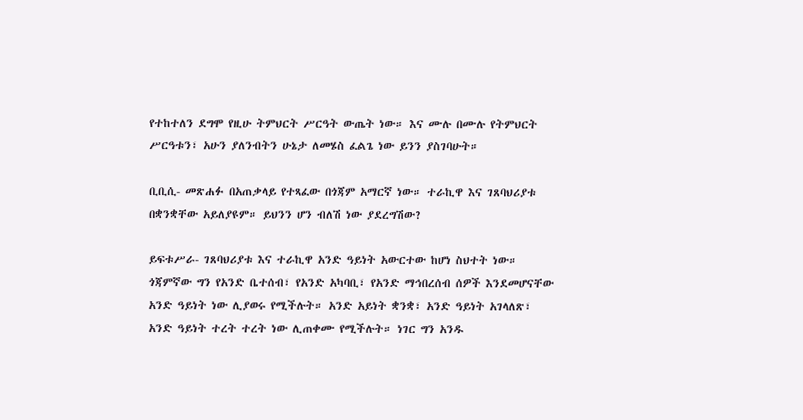የተከተለን ደግሞ የዚሁ ትምህርት ሥርዓት ውጤት ነው። እና ሙሉ በሙሉ የትምህርት ሥርዓቱን፣ አሁን ያለንብትን ሁኔታ ለመሄስ ፈልጌ ነው ይንን ያስገባሁት።

ቢቢሲ- መጽሐፉ በአጠቃላይ የተጻፈው በጎጃም አማርኛ ነው። ተራኪዋ እና ገጸባህሪያቱ በቋንቋቸው አይለያዩም። ይህንን ሆን ብለሽ ነው ያደረግሽው?

ይፍቱሥራ- ገጸባህሪያቱ እና ተራኪዋ አንድ ዓይነት አውርተው ከሆነ ስህተት ነው። ጎጃምኛው ግን የአንድ ቤተሰብ፣ የአንድ አካባቢ፣ የአንድ ማኅበረሰብ ሰዎች እንደመሆናቸው አንድ ዓይነት ነው ሊያወሩ የሚችሉት። አንድ አይነት ቋንቋ፣ አንድ ዓይነት አገላለጽ፣ አንድ ዓይነት ተረት ተረት ነው ሊጠቀሙ የሚችሉት። ነገር ግን አንዱ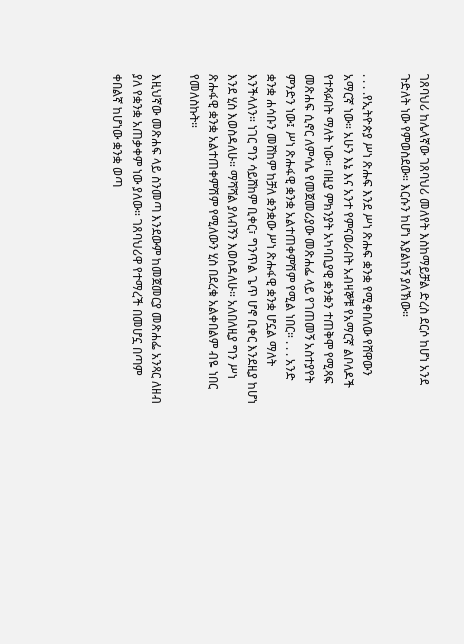ገጸባህሪ ከሌላኛው ገጸባህሪ መለየት እስከማይቻል ድረስ ደርሶ ከሆነ አንደ ጉድለት ነው የምወስደው። እርሱን ከሆነ እያልከኝ ያለኽው።

. . . .የኢትዮጵያ ሥነ ጽሑፍ እንደ ሥነ ጽሑፍ ቋንቋ የሚቀበለው የሸዋውን አማርኛ ነው። አሁን እኔ እና አንተ የምናወራበት አብዛኞቹ የአማርኛ ልቦለዶች የተጻፉበት ማለት ነው። በዚያ ምክንያት አካባቢያዊ ቋንቋን ተጠቅሞ የሚጻፍ መጽሐፍ ሲኖር ለምሳሌ የመጀመሪያው መጽሐፌ ላይ የገጠመኝ አስተያየት ምንድን ነው፤ ሥነ ጽሑፋዊ ቋንቋ አልተጠቀምሽም የሚል ነበር። . . . አንድ ቋንቋ ሐሳቡን መሸከም ከቻለ ቋንቋው ሥነ ጽሑፋዊ ቋንቋ ሆኗል ማለት እንችላለን። ነገር ግን ሳይሸከም ቢቀር፣ ግንጥል ጌጥ ሆኖ ቢቀር እንደዚያ ከሆነ እንደ ሂስ እወስዳለሁ። ማሻሻል ያለብኝን እወስዳለሁ። አለበለዚያ ግን ሥነ ጽሑፋዊ ቋንቋ አልተጠቀምሽም የሚለውን ሂስ በደረቁ አልቀበልም ብዬ ነበር የመለስኩት።

እዚህኛው መጽሐፍ ላይ ስንመጣ እንደውም ከመጀመርያ መጽሐፌ አንጻር ለዘብ ያለ የቋንቋ አጠቃቀም ነው ያለው። ገጸባህሪዋ የተማረች በመሆኗ በጣም ቀበልኛ ከሆነው ቋንቋ ወጣ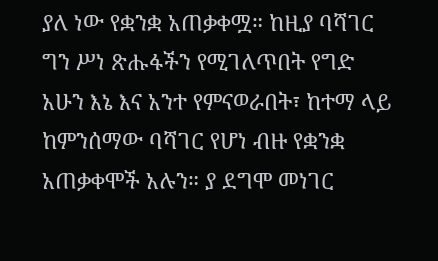ያለ ነው የቋንቋ አጠቃቀሟ። ከዚያ ባሻገር ግን ሥነ ጽሑፋችን የሚገለጥበት የግድ አሁን እኔ እና አንተ የምናወራበት፣ ከተማ ላይ ከምንሰማው ባሻገር የሆነ ብዙ የቋንቋ አጠቃቀሞች አሉን። ያ ደግሞ መነገር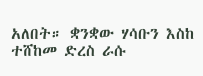አለበት። ቋንቋው ሃሳቡን እስከ ተሸከመ ድረስ ራሱ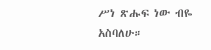ሥነ ጽሑፍ ነው ብዬ አስባለሁ።